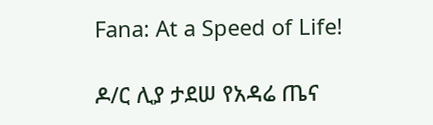Fana: At a Speed of Life!

ዶ/ር ሊያ ታደሠ የአዳሬ ጤና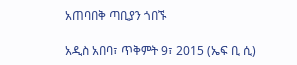አጠባበቅ ጣቢያን ጎበኙ

አዲስ አበባ፣ ጥቅምት 9፣ 2015 (ኤፍ ቢ ሲ)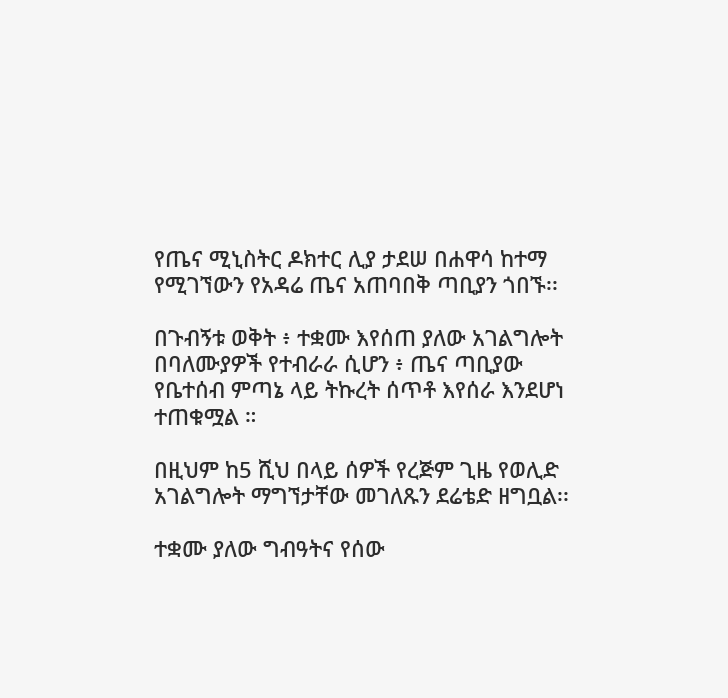የጤና ሚኒስትር ዶክተር ሊያ ታደሠ በሐዋሳ ከተማ የሚገኘውን የአዳሬ ጤና አጠባበቅ ጣቢያን ጎበኙ፡፡

በጉብኝቱ ወቅት ፥ ተቋሙ እየሰጠ ያለው አገልግሎት በባለሙያዎች የተብራራ ሲሆን ፥ ጤና ጣቢያው የቤተሰብ ምጣኔ ላይ ትኩረት ሰጥቶ እየሰራ እንደሆነ ተጠቁሟል ።

በዚህም ከ5 ሺህ በላይ ሰዎች የረጅም ጊዜ የወሊድ አገልግሎት ማግኘታቸው መገለጹን ደሬቴድ ዘግቧል፡፡

ተቋሙ ያለው ግብዓትና የሰው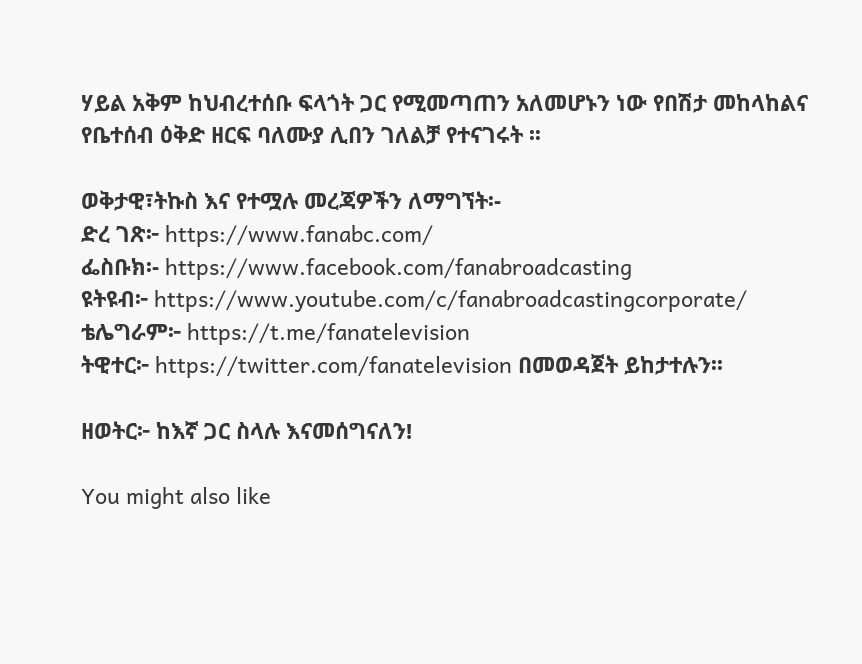ሃይል አቅም ከህብረተሰቡ ፍላጎት ጋር የሚመጣጠን አለመሆኑን ነው የበሽታ መከላከልና የቤተሰብ ዕቅድ ዘርፍ ባለሙያ ሊበን ገለልቻ የተናገሩት ፡፡

ወቅታዊ፣ትኩስ እና የተሟሉ መረጃዎችን ለማግኘት፡-
ድረ ገጽ፦ https://www.fanabc.com/
ፌስቡክ፡- https://www.facebook.com/fanabroadcasting
ዩትዩብ፦ https://www.youtube.com/c/fanabroadcastingcorporate/
ቴሌግራም፦ https://t.me/fanatelevision
ትዊተር፦ https://twitter.com/fanatelevision በመወዳጀት ይከታተሉን፡፡

ዘወትር፦ ከእኛ ጋር ስላሉ እናመሰግናለን!

You might also like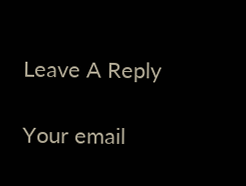Leave A Reply

Your email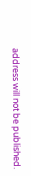address will not be published.